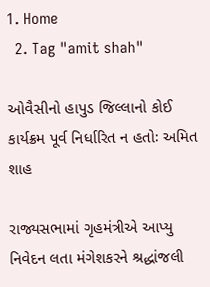1. Home
  2. Tag "amit shah"

ઓવૈસીનો હાપુડ જિલ્લાનો કોઈ કાર્યક્રમ પૂર્વ નિર્ધારિત ન હતોઃ અમિત શાહ

રાજ્યસભામાં ગૃહમંત્રીએ આપ્યુ નિવેદન લતા મંગેશકરને શ્રદ્ધાંજલી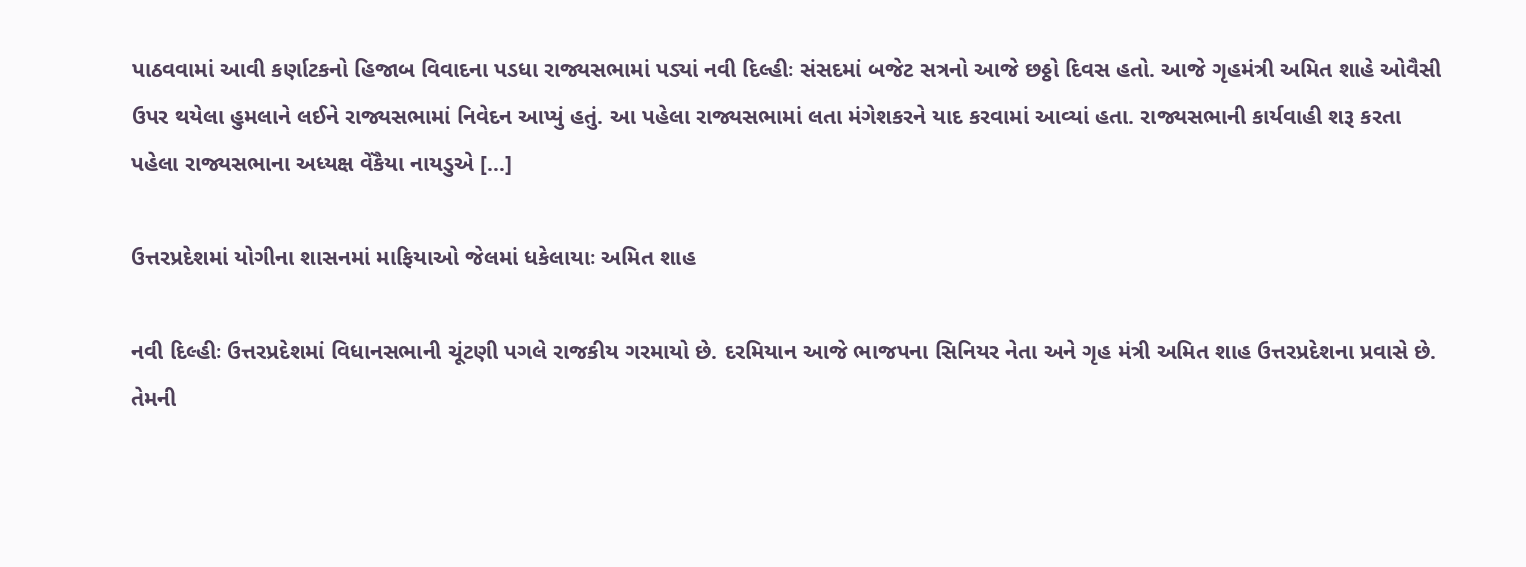પાઠવવામાં આવી કર્ણાટકનો હિજાબ વિવાદના પડધા રાજ્યસભામાં પડ્યાં નવી દિલ્હીઃ સંસદમાં બજેટ સત્રનો આજે છઠ્ઠો દિવસ હતો. આજે ગૃહમંત્રી અમિત શાહે ઓવૈસી ઉપર થયેલા હુમલાને લઈને રાજ્યસભામાં નિવેદન આપ્યું હતું. આ પહેલા રાજ્યસભામાં લતા મંગેશકરને યાદ કરવામાં આવ્યાં હતા. રાજ્યસભાની કાર્યવાહી શરૂ કરતા પહેલા રાજ્યસભાના અધ્યક્ષ વેંકૈયા નાયડુએ […]

ઉત્તરપ્રદેશમાં યોગીના શાસનમાં માફિયાઓ જેલમાં ધકેલાયાઃ અમિત શાહ

નવી દિલ્હીઃ ઉત્તરપ્રદેશમાં વિધાનસભાની ચૂંટણી પગલે રાજકીય ગરમાયો છે. દરમિયાન આજે ભાજપના સિનિયર નેતા અને ગૃહ મંત્રી અમિત શાહ ઉત્તરપ્રદેશના પ્રવાસે છે. તેમની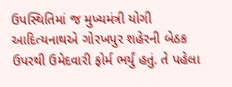ઉપસ્થિતિમાં જ મુખ્યમંત્રી યોગી આદિત્યનાથએ ગોરખપુર શહેરની બેઠક ઉપરથી ઉમેદવારી ફોર્મ ભર્યું હતું. તે પહેલા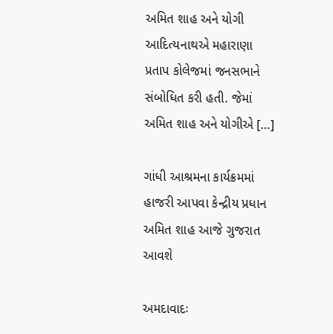અમિત શાહ અને યોગી આદિત્યનાથએ મહારાણા પ્રતાપ કોલેજમાં જનસભાને સંબોધિત કરી હતી. જેમાં અમિત શાહ અને યોગીએ […]

ગાંધી આશ્રમના કાર્યક્રમમાં હાજરી આપવા કેન્દ્રીય પ્રધાન અમિત શાહ આજે ગુજરાત આવશે

અમદાવાદઃ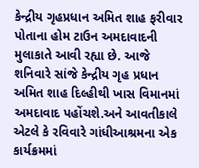કેન્દ્રીય ગૃહપ્રધાન અમિત શાહ ફરીવાર પોતાના હોમ ટાઉન અમદાવાદની મુલાકાતે આવી રહ્યા છે. આજે શનિવારે સાંજે કેન્દ્રીય ગૃહ પ્રધાન અમિત શાહ દિલ્હીથી ખાસ વિમાનમાં અમદાવાદ પહોંચશે.અને આવતીકાલે એટલે કે રવિવારે ગાંધીઆશ્રમના એક કાર્યક્રમમાં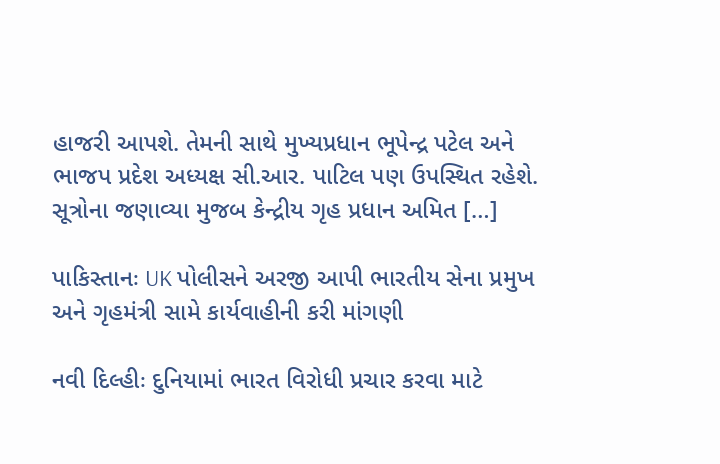હાજરી આપશે. તેમની સાથે મુખ્યપ્રધાન ભૂપેન્દ્ર પટેલ અને ભાજપ પ્રદેશ અધ્યક્ષ સી.આર. પાટિલ પણ ઉપસ્થિત રહેશે. સૂત્રોના જણાવ્યા મુજબ કેન્દ્રીય ગૃહ પ્રધાન અમિત […]

પાકિસ્તાનઃ UK પોલીસને અરજી આપી ભારતીય સેના પ્રમુખ અને ગૃહમંત્રી સામે કાર્યવાહીની કરી માંગણી

નવી દિલ્હીઃ દુનિયામાં ભારત વિરોધી પ્રચાર કરવા માટે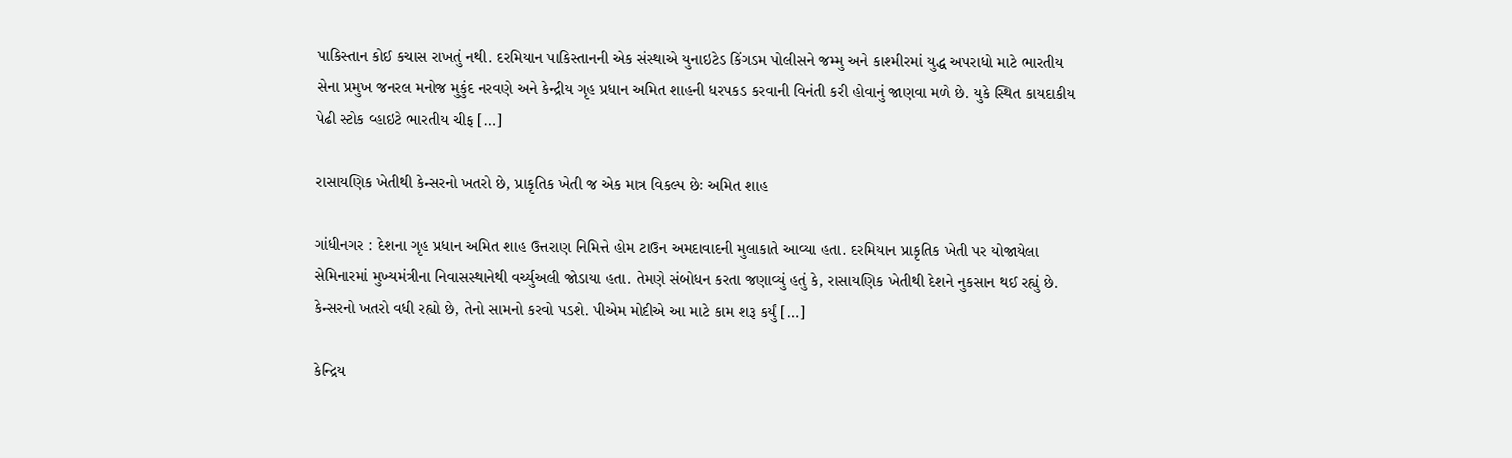પાકિસ્તાન કોઈ કચાસ રાખતું નથી. દરમિયાન પાકિસ્તાનની એક સંસ્થાએ યુનાઇટેડ કિંગડમ પોલીસને જમ્મુ અને કાશ્મીરમાં યુદ્ધ અપરાધો માટે ભારતીય સેના પ્રમુખ જનરલ મનોજ મુકુંદ નરવણે અને કેન્દ્રીય ગૃહ પ્રધાન અમિત શાહની ધરપકડ કરવાની વિનંતી કરી હોવાનું જાણવા મળે છે. યુકે સ્થિત કાયદાકીય પેઢી સ્ટોક વ્હાઇટે ભારતીય ચીફ […]

રાસાયણિક ખેતીથી કેન્સરનો ખતરો છે, પ્રાકૃતિક ખેતી જ એક માત્ર વિકલ્પ છેઃ અમિત શાહ

ગાંધીનગર : દેશના ગૃહ પ્રધાન અમિત શાહ ઉત્તરાણ નિમિત્તે હોમ ટાઉન અમદાવાદની મુલાકાતે આવ્યા હતા. દરમિયાન પ્રાકૃતિક ખેતી પર યોજાયેલા સેમિનારમાં મુખ્યમંત્રીના નિવાસસ્થાનેથી વર્ચ્યુઅલી જોડાયા હતા. તેમણે સંબોધન કરતા જણાવ્યું હતું કે, રાસાયણિક ખેતીથી દેશને નુકસાન થઈ રહ્યું છે. કેન્સરનો ખતરો વધી રહ્યો છે, તેનો સામનો કરવો પડશે. પીએમ મોદીએ આ માટે કામ શરૂ કર્યું […]

કેન્દ્રિય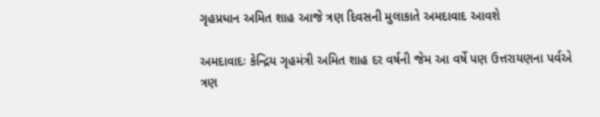ગૃહપ્રધાન અમિત શાહ આજે ત્રણ દિવસની મુલાકાતે અમદાવાદ આવશે

અમદાવાદઃ કેન્દ્રિય ગૃહમંત્રી અમિત શાહ દર વર્ષની જેમ આ વર્ષે પણ ઉત્તરાયણના પર્વએ ત્રણ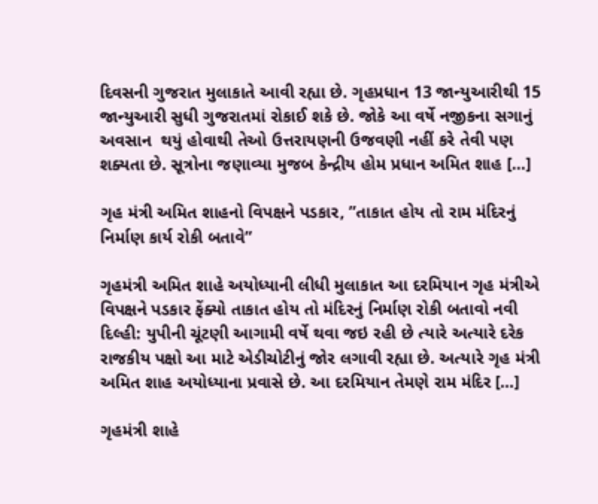દિવસની ગુજરાત મુલાકાતે આવી રહ્યા છે. ગૃહપ્રધાન 13 જાન્યુઆરીથી 15 જાન્યુઆરી સુધી ગુજરાતમાં રોકાઈ શકે છે. જોકે આ વર્ષે નજીકના સગાનું અવસાન  થયું હોવાથી તેઓ ઉત્તરાયણની ઉજવણી નહીં કરે તેવી પણ શક્યતા છે. સૂત્રોના જણાવ્યા મુજબ કેન્દ્રીય હોમ પ્રધાન અમિત શાહ […]

ગૃહ મંત્રી અમિત શાહનો વિપક્ષને પડકાર, ”તાકાત હોય તો રામ મંદિરનું નિર્માણ કાર્ય રોકી બતાવે”

ગૃહમંત્રી અમિત શાહે અયોધ્યાની લીધી મુલાકાત આ દરમિયાન ગૃહ મંત્રીએ વિપક્ષને પડકાર ફેંક્યો તાકાત હોય તો મંદિરનું નિર્માણ રોકી બતાવો નવી દિલ્હી: યુપીની ચૂંટણી આગામી વર્ષે થવા જઇ રહી છે ત્યારે અત્યારે દરેક રાજકીય પક્ષો આ માટે એડીચોટીનું જોર લગાવી રહ્યા છે. અત્યારે ગૃહ મંત્રી અમિત શાહ અયોધ્યાના પ્રવાસે છે. આ દરમિયાન તેમણે રામ મંદિર […]

ગૃહમંત્રી શાહે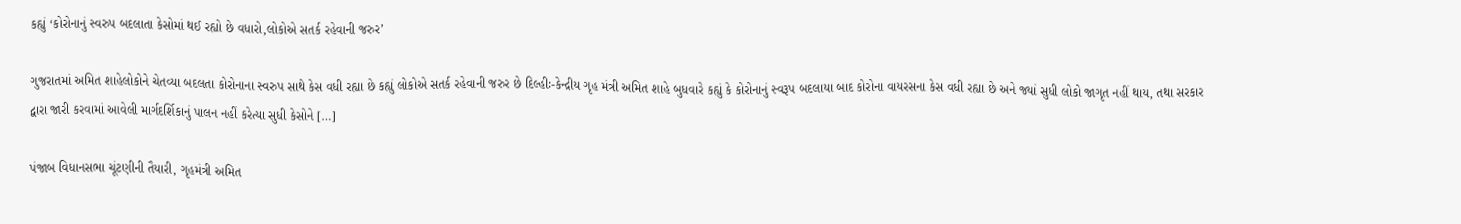કહ્યું ‘કોરોનાનું સ્વરુપ બદલાતા કેસોમાં થઈ રહ્યો છે વધારો,લોકોએ સતર્ક રહેવાની જરુર’

ગુજરાતમાં અમિત શાહેલોકોને ચેતવ્યા બદલતા કોરોનાના સ્વરુપ સાથે કેસ વધી રહ્યા છે કહ્યું લોકોએ સતર્ક રહેવાની જરુર છે દિલ્હીઃ-કેન્દ્રીય ગૃહ મંત્રી અમિત શાહે બુધવારે કહ્યું કે કોરોનાનું સ્વરૂપ બદલાયા બાદ કોરોના વાયરસના કેસ વધી રહ્યા છે અને જ્યાં સુધી લોકો જાગૃત નહીં થાય, તથા સરકાર દ્વારા જારી કરવામાં આવેલી માર્ગદર્શિકાનું પાલન નહીં કરેત્યા સુધી કેસોને […]

પંજાબ વિધાનસભા ચૂંટણીની તૈયારી, ગૃહમંત્રી અમિત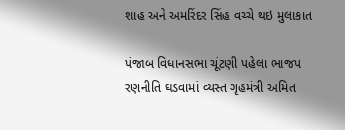શાહ અને અમરિંદર સિંહ વચ્ચે થઇ મુલાકાત

પંજાબ વિધાનસભા ચૂંટણી પહેલા ભાજપ રણનીતિ ઘડવામાં વ્યસ્ત ગૃહમંત્રી અમિત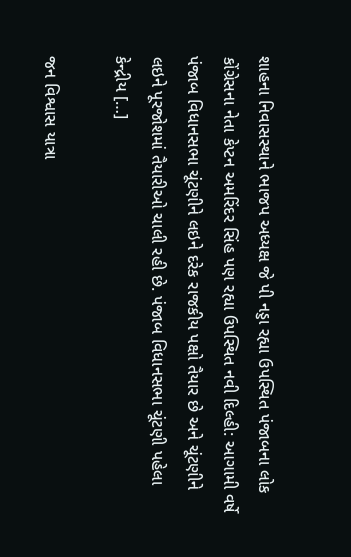શાહના નિવાસસ્થાને ભાજપ અધ્યક્ષ જે પી નડ્ડા રહ્યા ઉપસ્થિત પંજાબના લોક કોંગ્રેસના નેતા કેપ્ટન અમરિંદર સિંહ પણ રહ્યા ઉપસ્થિત નવી દિલ્હી: આગામી વર્ષે પંજાબ વિધાનસભા ચૂંટણીને લઇને દરેક રાજકીય પક્ષો તૈયાર છે અને ચૂંટણીને લઇને પૂરજોશમાં તૈયારીઓ ચાલી રહી છે. પંજાબ વિધાનસભા ચૂંટણી પહેલા કેન્દ્રીય […]

જન વિશ્વાસ યાત્રા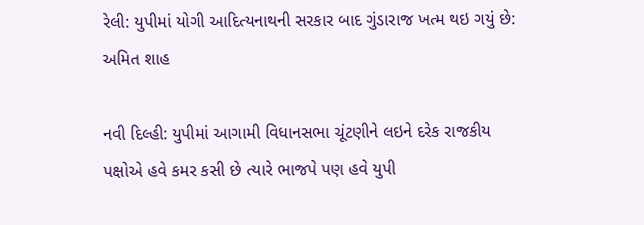રેલી: યુપીમાં યોગી આદિત્યનાથની સરકાર બાદ ગુંડારાજ ખત્મ થઇ ગયું છે: અમિત શાહ

નવી દિલ્હી: યુપીમાં આગામી વિધાનસભા ચૂંટણીને લઇને દરેક રાજકીય પક્ષોએ હવે કમર કસી છે ત્યારે ભાજપે પણ હવે યુપી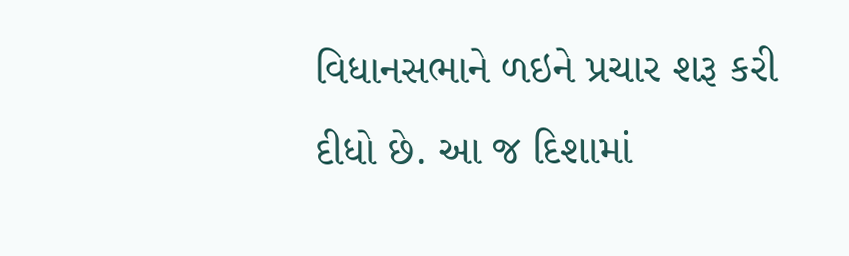વિધાનસભાને ળઇને પ્રચાર શરૂ કરી દીધો છે. આ જ દિશામાં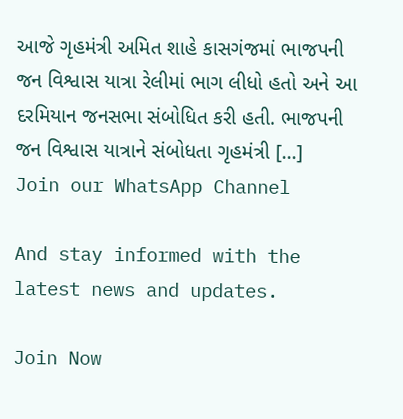આજે ગૃહમંત્રી અમિત શાહે કાસગંજમાં ભાજપની જન વિશ્વાસ યાત્રા રેલીમાં ભાગ લીધો હતો અને આ દરમિયાન જનસભા સંબોધિત કરી હતી. ભાજપની જન વિશ્વાસ યાત્રાને સંબોધતા ગૃહમંત્રી […]
Join our WhatsApp Channel

And stay informed with the latest news and updates.

Join Now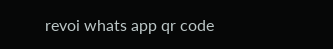revoi whats app qr code